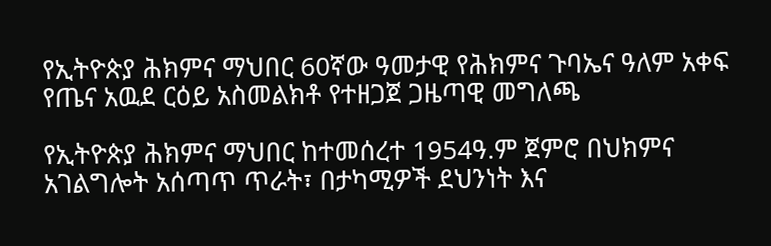የኢትዮጵያ ሕክምና ማህበር 60ኛው ዓመታዊ የሕክምና ጉባኤና ዓለም አቀፍ የጤና አዉደ ርዕይ አስመልክቶ የተዘጋጀ ጋዜጣዊ መግለጫ

የኢትዮጵያ ሕክምና ማህበር ከተመሰረተ 1954ዓ.ም ጀምሮ በህክምና አገልግሎት አሰጣጥ ጥራት፣ በታካሚዎች ደህንነት እና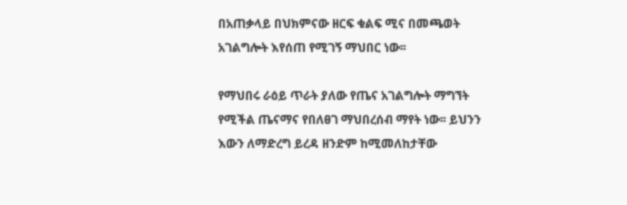በአጠቃላይ በህክምናው ዘርፍ ቁልፍ ሚና በመጫወት አገልግሎት እየሰጠ የሚገኝ ማህበር ነው፡፡

የማህበሩ ራዕይ ጥራት ያለው የጤና አገልግሎት ማግኘት የሚችል ጤናማና የበለፀገ ማህበረሰብ ማየት ነው፡፡ ይህንን እውን ለማድረግ ይረዳ ዘንድም ከሚመለከታቸው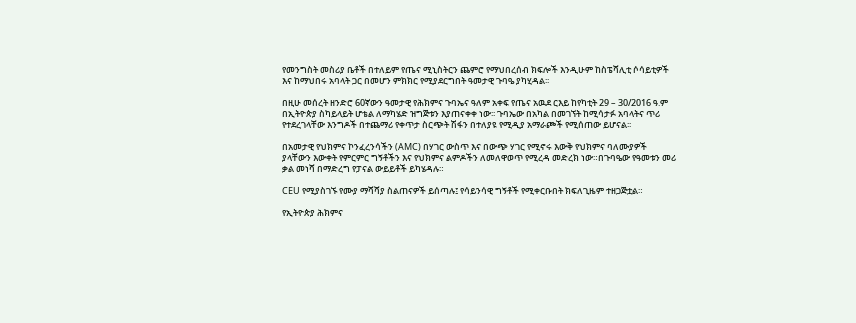የመንግስት መስሪያ ቤቶች በተለይም የጤና ሚኒስትርን ጨምሮ የማህበረሰብ ክፍሎች እንዲሁም ከስፔሻሊቲ ሶሳይቲዎች እና ከማህበሩ አባላት ጋር በመሆን ምክክር የሚያደርግበት ዓመታዊ ጉባዔ ያካሂዳል፡፡

በዚሁ መሰረት ዘንድሮ 60ኛውን ዓመታዊ የሕክምና ጉባኤና ዓለም አቀፍ የጤና አዉደ ርእይ ከየካቲት 29 – 30/2016 ዓ.ም በኢትዮጵያ ስካይላይት ሆቴል ለማካሄድ ዝግጅቱን እያጠናቀቀ ነው፡፡ ጉባኤው በአካል በመገኘት ከሚሳታፉ አባላትና ጥሪ የተደረገላቸው እንግዶች በተጨማሪ የቀጥታ ስርጭት ሽፋን በተለያዩ የሚዲያ አማራጮች የሚሰጠው ይሆናል፡፡

በአመታዊ የህክምና ኮንፈረንሳችን (AMC) በሃገር ውስጥ እና በውጭ ሃገር የሚኖሩ እውቅ የህክምና ባለሙያዎች ያላቸውን እውቀት የምርምር ግኝቶችን እና የህክምና ልምዶችን ለመለዋወጥ የሚረዳ መድረክ ነው።በጉባዔው የዓመቱን መሪ ቃል መነሻ በማድረግ የፓናል ውይይቶች ይካሄዳሉ።

CEU የሚያስገኙ የሙያ ማሻሻያ ስልጠናዎች ይሰጣሉ፤ የሳይንሳዊ ግኝቶች የሚቀርቡበት ክፍለጊዜም ተዘጋጅቷል።

የኢትዮጵያ ሕክምና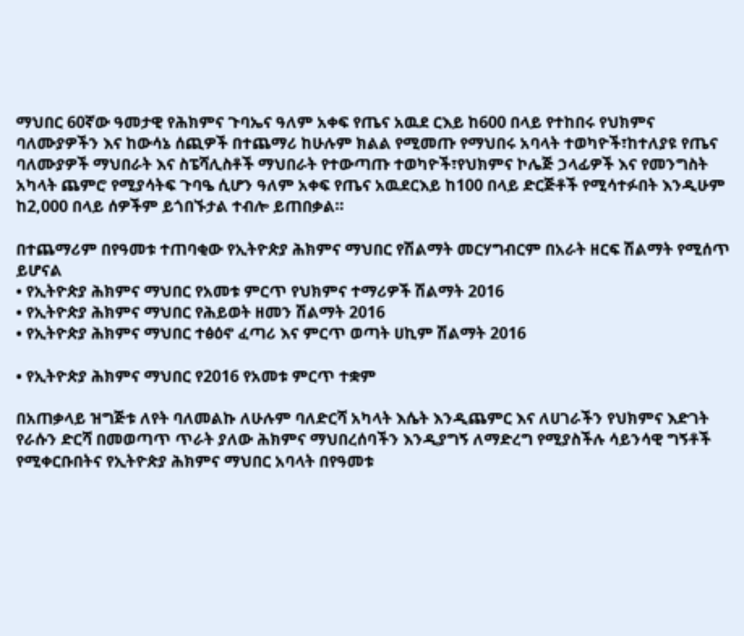ማህበር 60ኛው ዓመታዊ የሕክምና ጉባኤና ዓለም አቀፍ የጤና አዉደ ርእይ ከ600 በላይ የተከበሩ የህክምና ባለሙያዎችን እና ከውሳኔ ሰጪዎች በተጨማሪ ከሁሉም ክልል የሚመጡ የማህበሩ አባላት ተወካዮች፣ከተለያዩ የጤና ባለሙያዎች ማህበራት እና ስፔሻሊስቶች ማህበራት የተውጣጡ ተወካዮች፣የህክምና ኮሌጅ ኃላፊዎች እና የመንግስት አካላት ጨምሮ የሚያሳትፍ ጉባዔ ሲሆን ዓለም አቀፍ የጤና አዉደርእይ ከ100 በላይ ድርጅቶች የሚሳተፉበት እንዲሁም ከ2,000 በላይ ሰዎችም ይጎበኙታል ተብሎ ይጠበቃል።

በተጨማሪም በየዓመቱ ተጠባቂው የኢትዮጵያ ሕክምና ማህበር የሽልማት መርሃግብርም በአራት ዘርፍ ሽልማት የሚሰጥ ይሆናል
• የኢትዮጵያ ሕክምና ማህበር የአመቱ ምርጥ የህክምና ተማሪዎች ሽልማት 2016
• የኢትዮጵያ ሕክምና ማህበር የሕይወት ዘመን ሽልማት 2016
• የኢትዮጵያ ሕክምና ማህበር ተፅዕኖ ፈጣሪ እና ምርጥ ወጣት ሀኪም ሽልማት 2016

• የኢትዮጵያ ሕክምና ማህበር የ2016 የአመቱ ምርጥ ተቋም

በአጠቃላይ ዝግጅቱ ለየት ባለመልኩ ለሁሉም ባለድርሻ አካላት እሴት እንዲጨምር እና ለሀገራችን የህክምና እድገት የራሱን ድርሻ በመወጣጥ ጥራት ያለው ሕክምና ማህበረሰባችን እንዲያግኝ ለማድረግ የሚያስችሉ ሳይንሳዊ ግኝቶች የሚቀርቡበትና የኢትዮጵያ ሕክምና ማህበር አባላት በየዓመቱ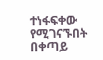ተነፋፍቀው የሚገናኙበት በቀጣይ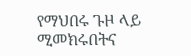የማህበሩ ጉዞ ላይ ሚመክሩበትና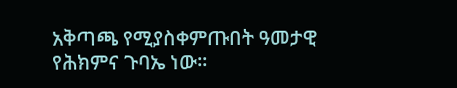አቅጣጫ የሚያስቀምጡበት ዓመታዊ የሕክምና ጉባኤ ነው፡፡